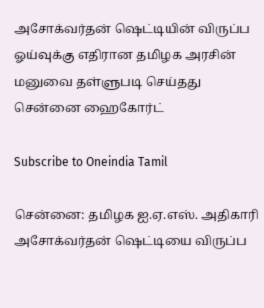அசோக்வர்தன் ஷெட்டியின் விருப்ப ஓய்வுக்கு எதிரான தமிழக அரசின் மனுவை தள்ளுபடி செய்தது சென்னை ஹைகோர்ட்

Subscribe to Oneindia Tamil

சென்னை: தமிழக ஐ.ஏ.எஸ். அதிகாரி அசோக்வர்தன் ஷெட்டியை விருப்ப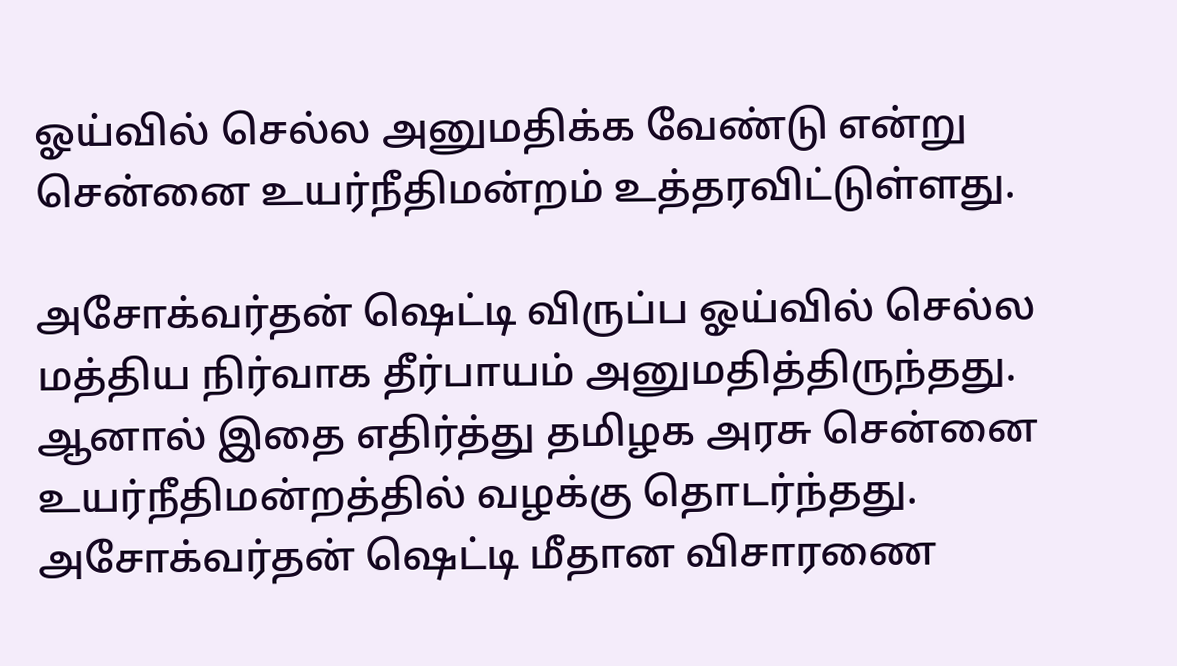ஓய்வில் செல்ல அனுமதிக்க வேண்டு என்று சென்னை உயர்நீதிமன்றம் உத்தரவிட்டுள்ளது.

அசோக்வர்தன் ஷெட்டி விருப்ப ஓய்வில் செல்ல மத்திய நிர்வாக தீர்பாயம் அனுமதித்திருந்தது. ஆனால் இதை எதிர்த்து தமிழக அரசு சென்னை உயர்நீதிமன்றத்தில் வழக்கு தொடர்ந்தது. அசோக்வர்தன் ஷெட்டி மீதான விசாரணை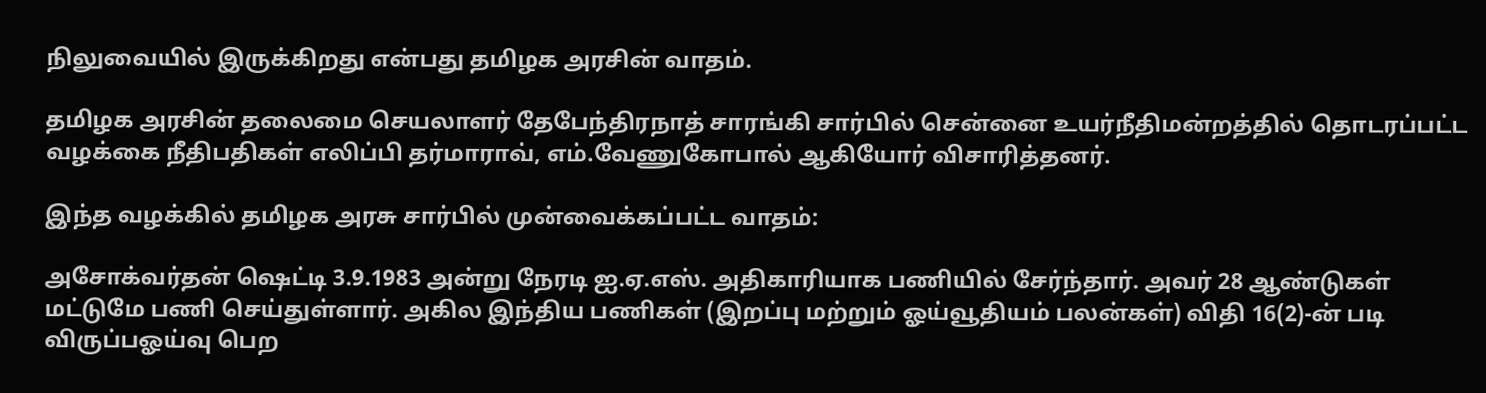நிலுவையில் இருக்கிறது என்பது தமிழக அரசின் வாதம்.

தமிழக அரசின் தலைமை செயலாளர் தேபேந்திரநாத் சாரங்கி சார்பில் சென்னை உயர்நீதிமன்றத்தில் தொடரப்பட்ட வழக்கை நீதிபதிகள் எலிப்பி தர்மாராவ், எம்.வேணுகோபால் ஆகியோர் விசாரித்தனர்.

இந்த வழக்கில் தமிழக அரசு சார்பில் முன்வைக்கப்பட்ட வாதம்:

அசோக்வர்தன் ஷெட்டி 3.9.1983 அன்று நேரடி ஐ.ஏ.எஸ். அதிகாரியாக பணியில் சேர்ந்தார். அவர் 28 ஆண்டுகள் மட்டுமே பணி செய்துள்ளார். அகில இந்திய பணிகள் (இறப்பு மற்றும் ஓய்வூதியம் பலன்கள்) விதி 16(2)-ன் படி விருப்பஓய்வு பெற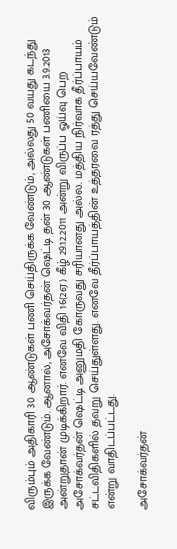விரும்பும் அதிகாரி 30 ஆண்டுகள் பணி செய்திருக்க வேண்டும், அல்லது 50 வயது கடந்து இருக்க வேண்டும். ஆனால், அசோக்வர்தன் ஷெட்டி தன் 30 ஆண்டுகள் பணியை 3.9.2013 அன்றுதான் முடிக்கிறார். எனவே விதி 16(2ஏ) கீழ் 29.12.2011 அன்று விருப்ப ஓய்வு பெற அசோக்வர்தன் ஷெட்டி அனுமதி கோருவது சரியானது அல்ல. மத்திய நிர்வாக தீர்ப்பாயம் சட்டவிதிகளில் தவறு செய்துள்ளது. எனவே தீர்ப்பாயத்தின் உத்தரவை ரத்து செய்யவேண்டும் என்று வாதிடப்பட்டது.

அசோக்வர்தன்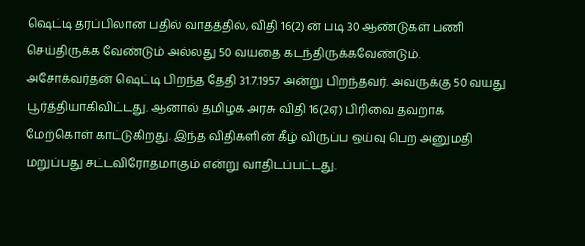ஷெட்டி தரப்பிலான பதில் வாதத்தில், விதி 16(2) ன் படி 30 ஆண்டுகள் பணி செய்திருக்க வேண்டும் அல்லது 50 வயதை கடந்திருக்கவேண்டும். அசோக்வர்தன் ஷெட்டி பிறந்த தேதி 31.7.1957 அன்று பிறந்தவர். அவருக்கு 50 வயது பூர்த்தியாகிவிட்டது. ஆனால் தமிழக அரசு விதி 16(2ஏ) பிரிவை தவறாக மேற்கொள் காட்டுகிறது. இந்த விதிகளின் கீழ் விருப்ப ஒய்வு பெற அனுமதி மறுப்பது சட்டவிரோதமாகும் என்று வாதிடப்பட்டது.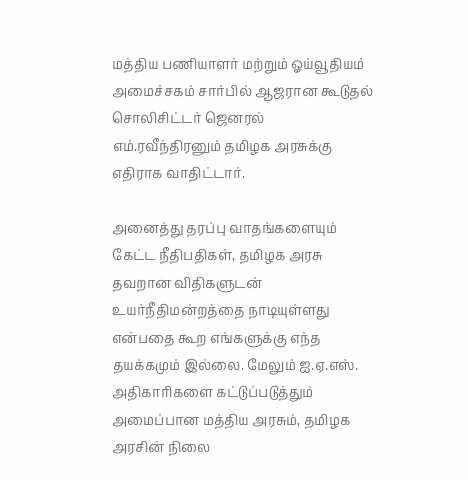மத்திய பணியாளர் மற்றும் ஓய்வூதியம் அமைச்சகம் சார்பில் ஆஜரான கூடுதல் சொலிசிட்டர் ஜெனரல் எம்.ரவீந்திரனும் தமிழக அரசுக்கு எதிராக வாதிட்டார்.

அனைத்து தரப்பு வாதங்களையும் கேட்ட நீதிபதிகள், தமிழக அரசு தவறான விதிகளுடன் உயர்நீதிமன்றத்தை நாடியுள்ளது என்பதை கூற எங்களுக்கு எந்த தயக்கமும் இல்லை. மேலும் ஐ.ஏ.எஸ். அதிகாரிகளை கட்டுப்படுத்தும் அமைப்பான மத்திய அரசும், தமிழக அரசின் நிலை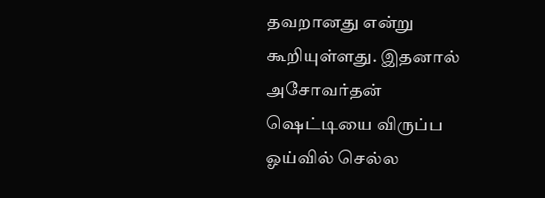தவறானது என்று கூறியுள்ளது. இதனால் அசோவர்தன் ஷெட்டியை விருப்ப ஓய்வில் செல்ல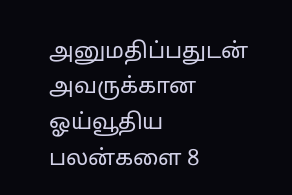அனுமதிப்பதுடன் அவருக்கான ஓய்வூதிய பலன்களை 8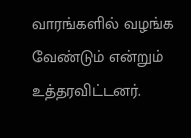வாரங்களில் வழங்க வேண்டும் என்றும் உத்தரவிட்டனர்.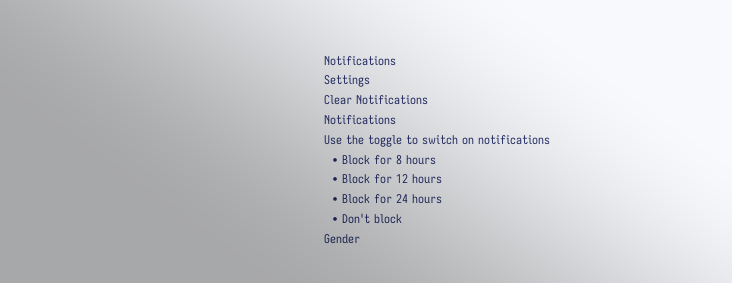Notifications
Settings
Clear Notifications
Notifications
Use the toggle to switch on notifications
  • Block for 8 hours
  • Block for 12 hours
  • Block for 24 hours
  • Don't block
Gender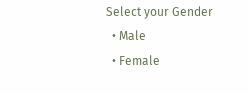Select your Gender
  • Male
  • Female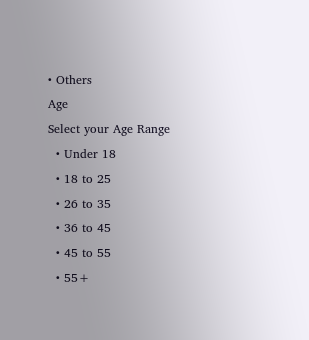• Others
Age
Select your Age Range
  • Under 18
  • 18 to 25
  • 26 to 35
  • 36 to 45
  • 45 to 55
  • 55+